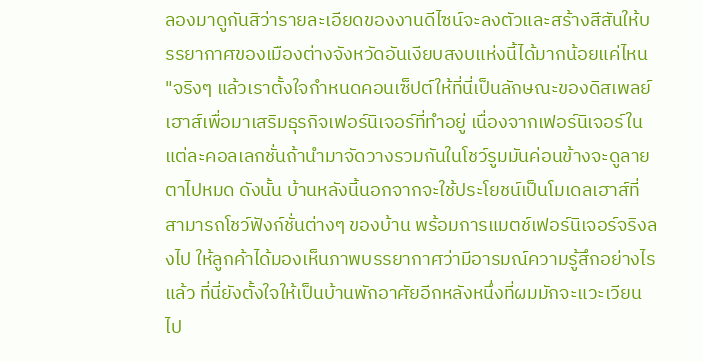ลองมาดูกันสิว่ารายละเอียดของงานดีไซน์จะลงตัวและสร้างสีสันให้บรรยากาศของเมืองต่างจังหวัดอันเงียบสงบแห่งนี้ได้มากน้อยแค่ไหน
"จริงๆ แล้วเราตั้งใจกำหนดคอนเซ็ปต์ให้ที่นี่เป็นลักษณะของดิสเพลย์เฮาส์เพื่อมาเสริมธุรกิจเฟอร์นิเจอร์ที่ทำอยู่ เนื่องจากเฟอร์นิเจอร์ในแต่ละคอลเลกชั่นถ้านำมาจัดวางรวมกันในโชว์รูมมันค่อนข้างจะดูลายตาไปหมด ดังนั้น บ้านหลังนี้นอกจากจะใช้ประโยชน์เป็นโมเดลเฮาส์ที่สามารถโชว์ฟังก์ชั่นต่างๆ ของบ้าน พร้อมการแมตช์เฟอร์นิเจอร์จริงลงไป ให้ลูกค้าได้มองเห็นภาพบรรยากาศว่ามีอารมณ์ความรู้สึกอย่างไรแล้ว ที่นี่ยังตั้งใจให้เป็นบ้านพักอาศัยอีกหลังหนึ่งที่ผมมักจะแวะเวียนไป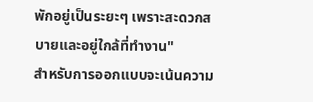พักอยู่เป็นระยะๆ เพราะสะดวกสบายและอยู่ใกล้ที่ทำงาน"
สำหรับการออกแบบจะเน้นความ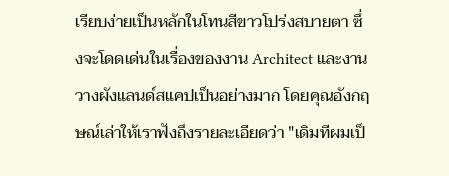เรียบง่ายเป็นหลักในโทนสีขาวโปร่งสบายตา ซึ่งจะโดดเด่นในเรื่องของงาน Architect และงานวางผังแลนด์สแคปเป็นอย่างมาก โดยคุณอังกฤษณ์เล่าให้เราฟังถึงรายละเอียดว่า "เดิมทีผมเป็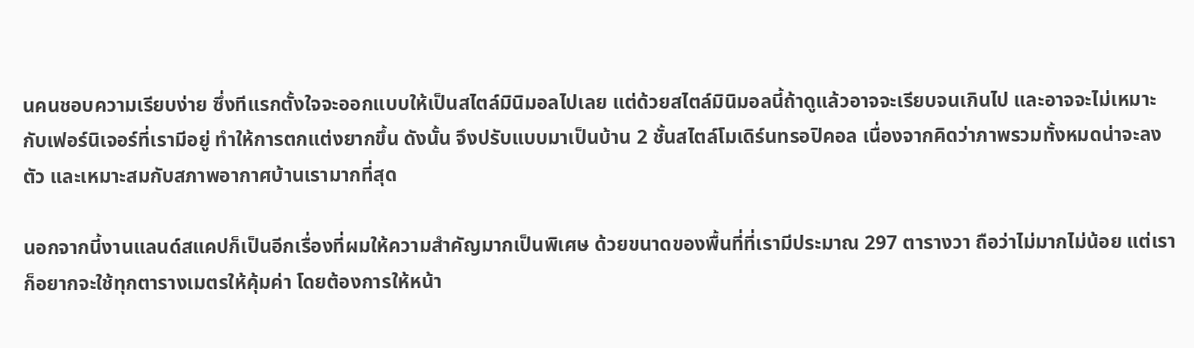นคนชอบความเรียบง่าย ซึ่งทีแรกตั้งใจจะออกแบบให้เป็นสไตล์มินิมอลไปเลย แต่ด้วยสไตล์มินิมอลนี้ถ้าดูแล้วอาจจะเรียบจนเกินไป และอาจจะไม่เหมาะกับเฟอร์นิเจอร์ที่เรามีอยู่ ทำให้การตกแต่งยากขึ้น ดังนั้น จึงปรับแบบมาเป็นบ้าน 2 ชั้นสไตล์โมเดิร์นทรอปิคอล เนื่องจากคิดว่าภาพรวมทั้งหมดน่าจะลงตัว และเหมาะสมกับสภาพอากาศบ้านเรามากที่สุด

นอกจากนี้งานแลนด์สแคปก็เป็นอีกเรื่องที่ผมให้ความสำคัญมากเป็นพิเศษ ด้วยขนาดของพื้นที่ที่เรามีประมาณ 297 ตารางวา ถือว่าไม่มากไม่น้อย แต่เราก็อยากจะใช้ทุกตารางเมตรให้คุ้มค่า โดยต้องการให้หน้า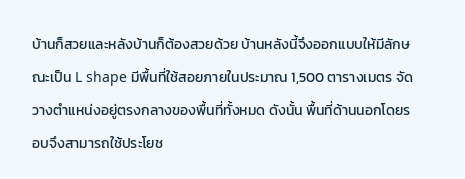บ้านก็สวยและหลังบ้านก็ต้องสวยด้วย บ้านหลังนี้จึงออกแบบให้มีลักษณะเป็น L shape มีพื้นที่ใช้สอยภายในประมาณ 1,500 ตารางเมตร จัดวางตำแหน่งอยู่ตรงกลางของพื้นที่ทั้งหมด ดังนั้น พื้นที่ด้านนอกโดยรอบจึงสามารถใช้ประโยช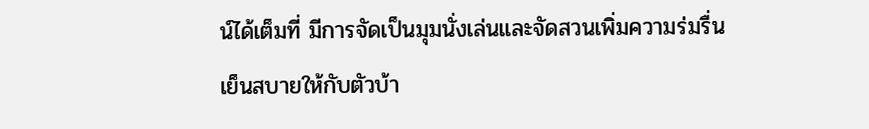น์ได้เต็มที่ มีการจัดเป็นมุมนั่งเล่นและจัดสวนเพิ่มความร่มรื่น เย็นสบายให้กับตัวบ้า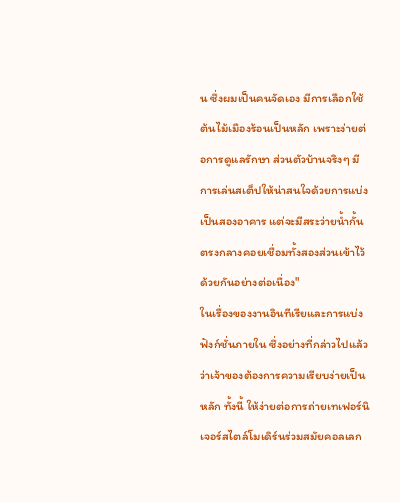น ซึ่งผมเป็นคนจัดเอง มีการเลือกใช้ต้นไม้เมืองร้อนเป็นหลัก เพราะง่ายต่อการดูแลรักษา ส่วนตัวบ้านจริงๆ มีการเล่นสเต็ปให้น่าสนใจด้วยการแบ่งเป็นสองอาคาร แต่จะมีสระว่ายน้ำกั้นตรงกลางคอยเชื่อมทั้งสองส่วนเข้าไว้ด้วยกันอย่างต่อเนื่อง"
ในเรื่องของงานอินทีเรียและการแบ่งฟังก์ชั่นภายใน ซึ่งอย่างที่กล่าวไปแล้วว่าเจ้าของต้องการความเรียบง่ายเป็นหลัก ทั้งนี้ ให้ง่ายต่อการถ่ายเทเฟอร์นิเจอร์สไตล์โมเดิร์นร่วมสมัยคอลเลก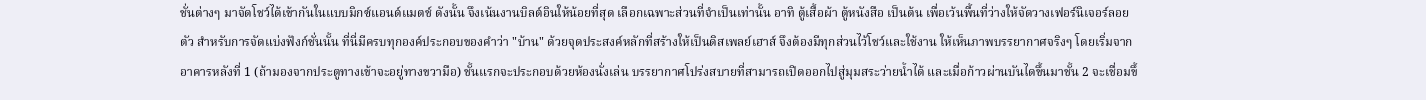ชั่นต่างๆ มาจัดโชว์ได้เข้ากันในแบบมิกซ์แอนด์แมตช์ ดังนั้น จึงเน้นงานบิลต์อินให้น้อยที่สุด เลือกเฉพาะส่วนที่จำเป็นเท่านั้น อาทิ ตู้เสื้อผ้า ตู้หนังสือ เป็นต้น เพื่อเว้นพื้นที่ว่างให้จัดวางเฟอร์นิเจอร์ลอยตัว สำหรับการจัดแบ่งฟังก์ชั่นนั้น ที่นี่มีครบทุกองค์ประกอบของคำว่า "บ้าน" ด้วยจุดประสงค์หลักที่สร้างให้เป็นดิสเพลย์เฮาส์ จึงต้องมีทุกส่วนไว้โชว์และใช้งาน ให้เห็นภาพบรรยากาศจริงๆ โดยเริ่มจากอาคารหลังที่ 1 (ถ้ามองจากประตูทางเข้าจะอยู่ทางขวามือ) ชั้นแรกจะประกอบด้วยห้องนั่งเล่น บรรยากาศโปร่งสบายที่สามารถเปิดออกไปสู่มุมสระว่ายน้ำได้ และเมื่อก้าวผ่านบันไดขึ้นมาชั้น 2 จะเชื่อมขึ้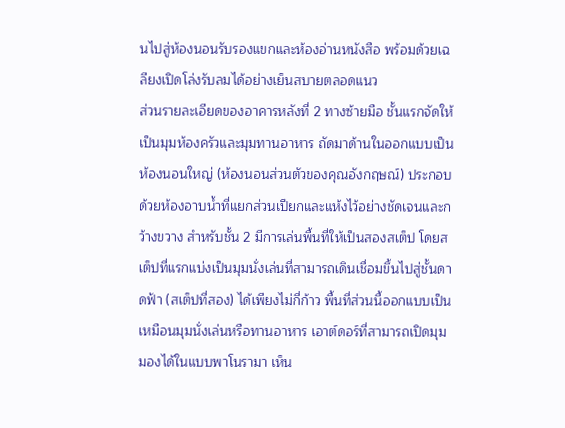นไปสู่ห้องนอนรับรองแขกและห้องอ่านหนังสือ พร้อมด้วยเฉลียงเปิดโล่งรับลมได้อย่างเย็นสบายตลอดแนว
ส่วนรายละเอียดของอาคารหลังที่ 2 ทางซ้ายมือ ชั้นแรกจัดให้เป็นมุมห้องครัวและมุมทานอาหาร ถัดมาด้านในออกแบบเป็นห้องนอนใหญ่ (ห้องนอนส่วนตัวของคุณอังกฤษณ์) ประกอบด้วยห้องอาบน้ำที่แยกส่วนเปียกและแห้งไว้อย่างชัดเจนและกว้างขวาง สำหรับชั้น 2 มีการเล่นพื้นที่ให้เป็นสองสเต็ป โดยสเต็ปที่แรกแบ่งเป็นมุมนั่งเล่นที่สามารถเดินเชื่อมขึ้นไปสู่ชั้นดาดฟ้า (สเต็ปที่สอง) ได้เพียงไม่กี่ก้าว พื้นที่ส่วนนี้ออกแบบเป็นเหมือนมุมนั่งเล่นหรือทานอาหาร เอาต์ดอร์ที่สามารถเปิดมุมมองได้ในแบบพาโนรามา เห็น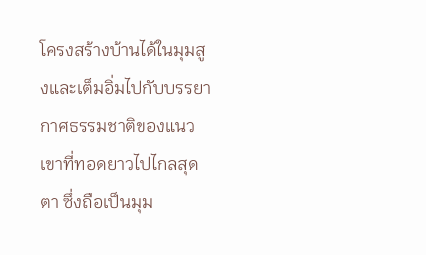โครงสร้างบ้านได้ในมุมสูงและเต็มอิ่มไปกับบรรยากาศธรรมชาติของแนวเขาที่ทอดยาวไปไกลสุดตา ซึ่งถือเป็นมุม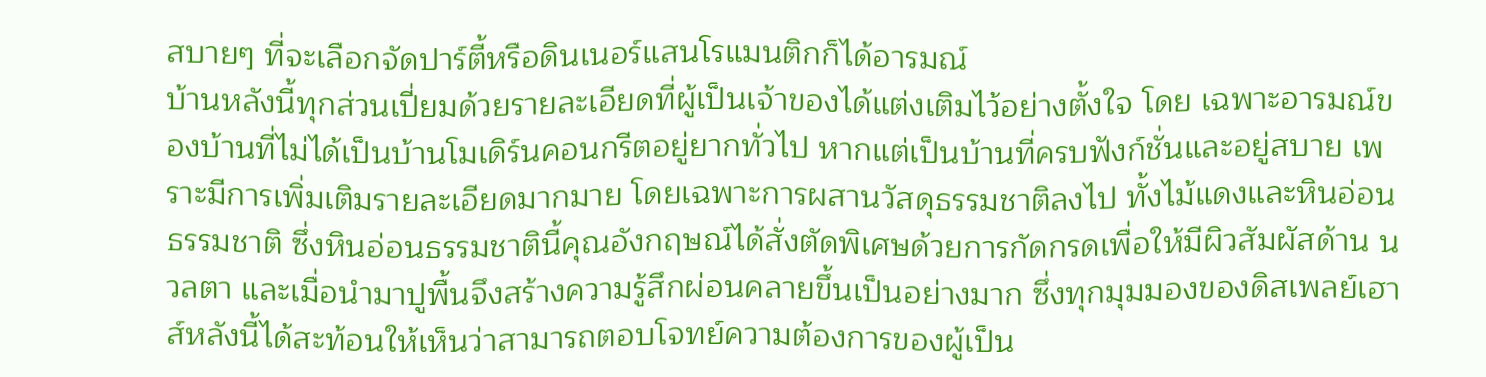สบายๆ ที่จะเลือกจัดปาร์ตี้หรือดินเนอร์แสนโรแมนติกก็ได้อารมณ์
บ้านหลังนี้ทุกส่วนเปี่ยมด้วยรายละเอียดที่ผู้เป็นเจ้าของได้แต่งเติมไว้อย่างตั้งใจ โดย เฉพาะอารมณ์ของบ้านที่ไม่ได้เป็นบ้านโมเดิร์นคอนกรีตอยู่ยากทั่วไป หากแต่เป็นบ้านที่ครบฟังก์ชั่นและอยู่สบาย เพราะมีการเพิ่มเติมรายละเอียดมากมาย โดยเฉพาะการผสานวัสดุธรรมชาติลงไป ทั้งไม้แดงและหินอ่อนธรรมชาติ ซึ่งหินอ่อนธรรมชาตินี้คุณอังกฤษณ์ได้สั่งตัดพิเศษด้วยการกัดกรดเพื่อให้มีผิวสัมผัสด้าน นวลตา และเมื่อนำมาปูพื้นจึงสร้างความรู้สึกผ่อนคลายขึ้นเป็นอย่างมาก ซึ่งทุกมุมมองของดิสเพลย์เฮาส์หลังนี้ได้สะท้อนให้เห็นว่าสามารถตอบโจทย์ความต้องการของผู้เป็น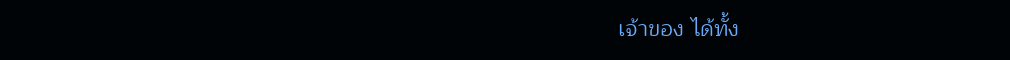เจ้าของ ได้ทั้ง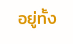อยู่ทั้ง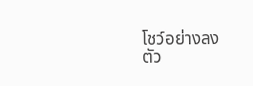โชว์อย่างลง
ตัว